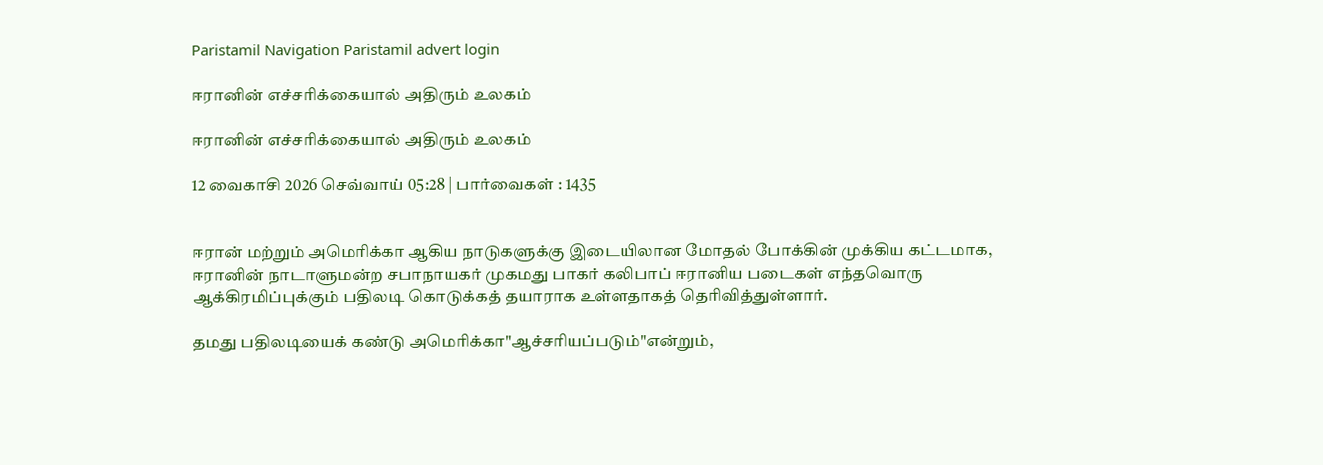Paristamil Navigation Paristamil advert login

ஈரானின் எச்சரிக்கையால் அதிரும் உலகம்

ஈரானின் எச்சரிக்கையால் அதிரும் உலகம்

12 வைகாசி 2026 செவ்வாய் 05:28 | பார்வைகள் : 1435


ஈரான் மற்றும் அமெரிக்கா ஆகிய நாடுகளுக்கு இடையிலான மோதல் போக்கின் முக்கிய கட்டமாக, ஈரானின் நாடாளுமன்ற சபாநாயகர் முகமது பாகர் கலிபாப் ஈரானிய படைகள் எந்தவொரு ஆக்கிரமிப்புக்கும் பதிலடி கொடுக்கத் தயாராக உள்ளதாகத் தெரிவித்துள்ளார்.

தமது பதிலடியைக் கண்டு அமெரிக்கா"ஆச்சரியப்படும்"என்றும்,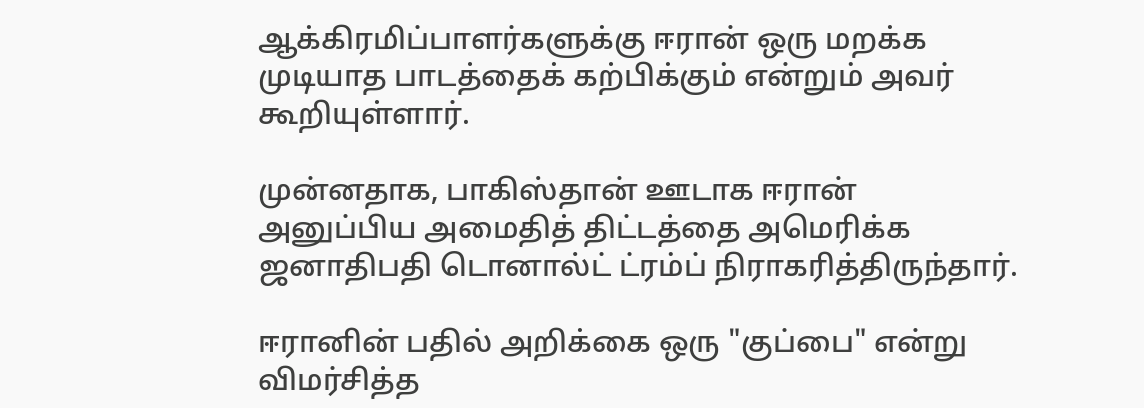ஆக்கிரமிப்பாளர்களுக்கு ஈரான் ஒரு மறக்க முடியாத பாடத்தைக் கற்பிக்கும் என்றும் அவர் கூறியுள்ளார்.

முன்னதாக, பாகிஸ்தான் ஊடாக ஈரான் அனுப்பிய அமைதித் திட்டத்தை அமெரிக்க ஜனாதிபதி டொனால்ட் ட்ரம்ப் நிராகரித்திருந்தார்.

ஈரானின் பதில் அறிக்கை ஒரு "குப்பை" என்று விமர்சித்த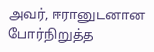அவர், ஈரானுடனான போர்நிறுத்த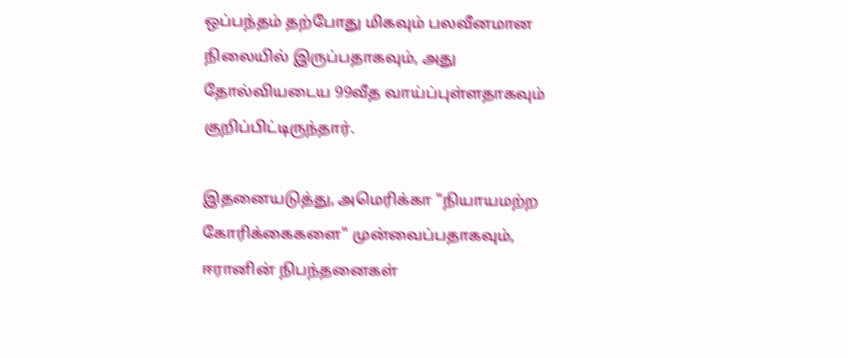ஒப்பந்தம் தற்போது மிகவும் பலவீனமான நிலையில் இருப்பதாகவும், அது தோல்வியடைய 99வீத வாய்ப்புள்ளதாகவும் குறிப்பிட்டிருந்தார்.

இதனையடுத்து, அமெரிக்கா "நியாயமற்ற கோரிக்கைகளை" முன்வைப்பதாகவும், ஈரானின் நிபந்தனைகள்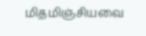மிதமிஞ்சியவை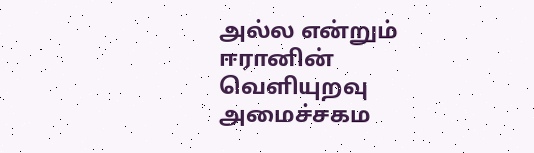அல்ல என்றும் ஈரானின் வெளியுறவு அமைச்சகம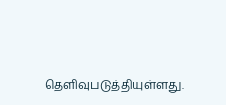தெளிவுபடுத்தியுள்ளது.